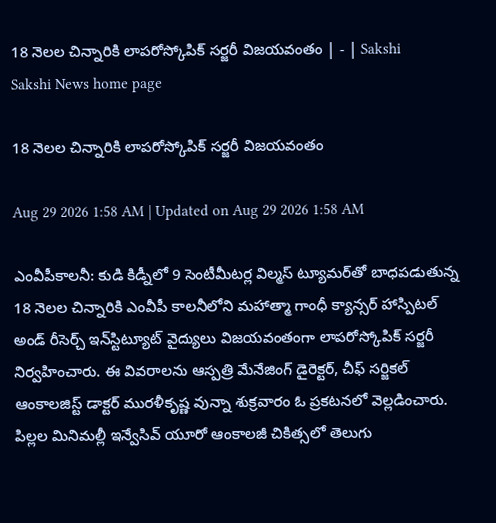18 నెలల చిన్నారికి లాపరోస్కోపిక్‌ సర్జరీ విజయవంతం | - | Sakshi
Sakshi News home page

18 నెలల చిన్నారికి లాపరోస్కోపిక్‌ సర్జరీ విజయవంతం

Aug 29 2026 1:58 AM | Updated on Aug 29 2026 1:58 AM

ఎంవీపీకాలనీ: కుడి కిడ్నీలో 9 సెంటీమీటర్ల విల్మస్‌ ట్యూమర్‌తో బాధపడుతున్న 18 నెలల చిన్నారికి ఎంవీపీ కాలనీలోని మహాత్మా గాంధీ క్యాన్సర్‌ హాస్పిటల్‌ అండ్‌ రీసెర్చ్‌ ఇన్‌స్టిట్యూట్‌ వైద్యులు విజయవంతంగా లాపరోస్కోపిక్‌ సర్జరీ నిర్వహించారు. ఈ వివరాలను ఆస్పత్రి మేనేజింగ్‌ డైరెక్టర్‌, చీఫ్‌ సర్జికల్‌ ఆంకాలజిస్ట్‌ డాక్టర్‌ మురళీకృష్ణ వున్నా శుక్రవారం ఓ ప్రకటనలో వెల్లడించారు. పిల్లల మినిమల్లీ ఇన్వేసివ్‌ యూరో ఆంకాలజీ చికిత్సలో తెలుగు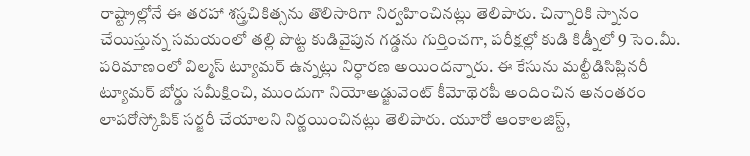రాష్ట్రాల్లోనే ఈ తరహా శస్త్రచికిత్సను తొలిసారిగా నిర్వహించినట్లు తెలిపారు. చిన్నారికి స్నానం చేయిస్తున్న సమయంలో తల్లి పొట్ట కుడివైపున గడ్డను గుర్తించగా, పరీక్షల్లో కుడి కిడ్నీలో 9 సెం.మీ. పరిమాణంలో విల్మస్‌ ట్యూమర్‌ ఉన్నట్లు నిర్ధారణ అయిందన్నారు. ఈ కేసును మల్టీడిసిప్లినరీ ట్యూమర్‌ బోర్డు సమీక్షించి, ముందుగా నియోఅడ్జువెంట్‌ కీమోథెరపీ అందించిన అనంతరం లాపరోస్కోపిక్‌ సర్జరీ చేయాలని నిర్ణయించినట్లు తెలిపారు. యూరో ఆంకాలజిస్ట్‌,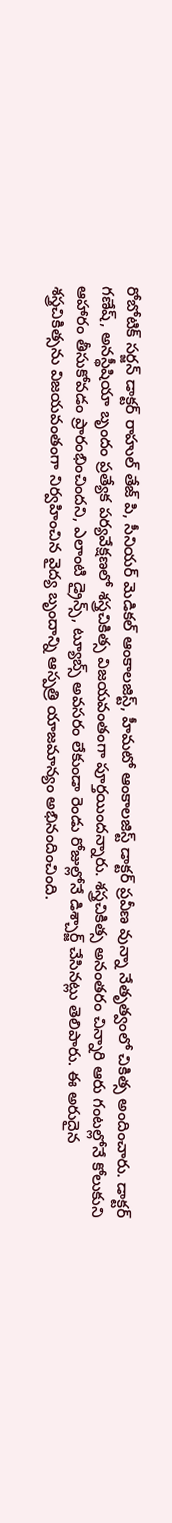రోబోటిక్‌ సర్జన్‌ డాక్టర్‌ రాహుల్‌ తేజ్‌ పి, సీనియర్‌ మెడికల్‌ ఆంకాలజిస్ట్‌, హీమటో ఆంకాలజిస్ట్‌ డాక్టర్‌ ప్రవీణ వున్నా నేతృత్వంలో చికిత్స అందించారు. డాక్టర్‌ గణేష్‌, అనస్థీషియా బృందం ప్రత్యేక పర్యవేక్షణలో శస్త్రచికిత్స విజయవంతంగా పూర్తయిందన్నారు. శస్త్రచికిత్స అనంతరం చిన్నారి ఆరు గంటల్లోనే కోలుకుని ఆహారం తీసుకోవడం ప్రారంభించిందని, ఎలాంటి డ్రైన్స్‌, ట్యూబ్స్‌ అవసరం లేకుండా రెండు రోజుల్లోనే డిశ్చార్జ్‌ చేసినట్లు తెలిపారు. ఈ అరుదైన శస్త్రచికిత్సను విజయవంతంగా నిర్వహించిన వైద్య బృందాన్ని ఆస్పత్రి యాజమాన్యం అభినందించింది.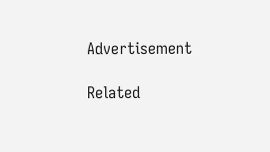Advertisement

Related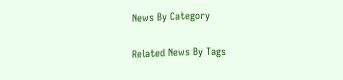News By Category

Related News By Tags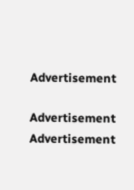Advertisement

Advertisement
Advertisement